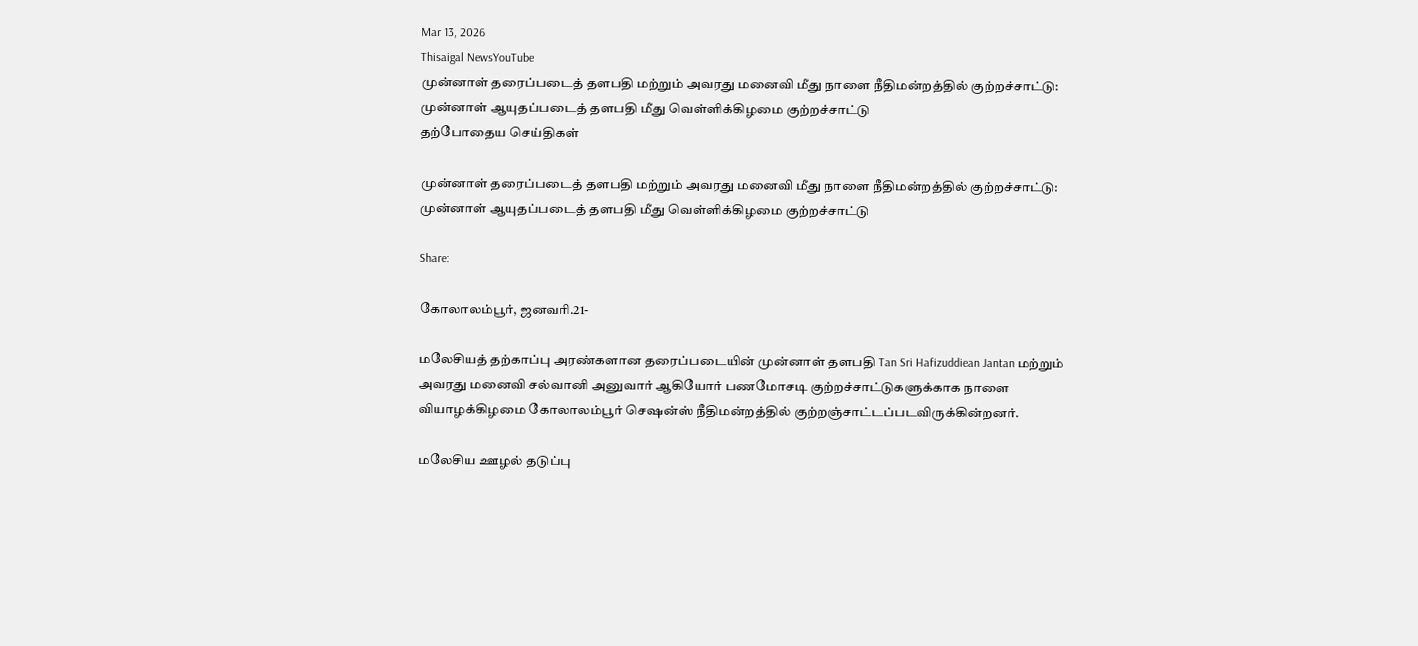Mar 13, 2026
Thisaigal NewsYouTube
முன்னாள் தரைப்படைத் தளபதி மற்றும் அவரது மனைவி மீது நாளை நீதிமன்றத்தில் குற்றச்சாட்டு: முன்னாள் ஆயுதப்படைத் தளபதி மீது வெள்ளிக்கிழமை குற்றச்சாட்டு
தற்போதைய செய்திகள்

முன்னாள் தரைப்படைத் தளபதி மற்றும் அவரது மனைவி மீது நாளை நீதிமன்றத்தில் குற்றச்சாட்டு: முன்னாள் ஆயுதப்படைத் தளபதி மீது வெள்ளிக்கிழமை குற்றச்சாட்டு

Share:

கோலாலம்பூர், ஜனவரி.21-

மலேசியத் தற்காப்பு அரண்களான தரைப்படையின் முன்னாள் தளபதி Tan Sri Hafizuddiean Jantan மற்றும் அவரது மனைவி சல்வானி அனுவார் ஆகியோர் பணமோசடி குற்றச்சாட்டுகளுக்காக நாளை வியாழக்கிழமை கோலாலம்பூர் செஷன்ஸ் நீதிமன்றத்தில் குற்றஞ்சாட்டப்படவிருக்கின்றனர்.

மலேசிய ஊழல் தடுப்பு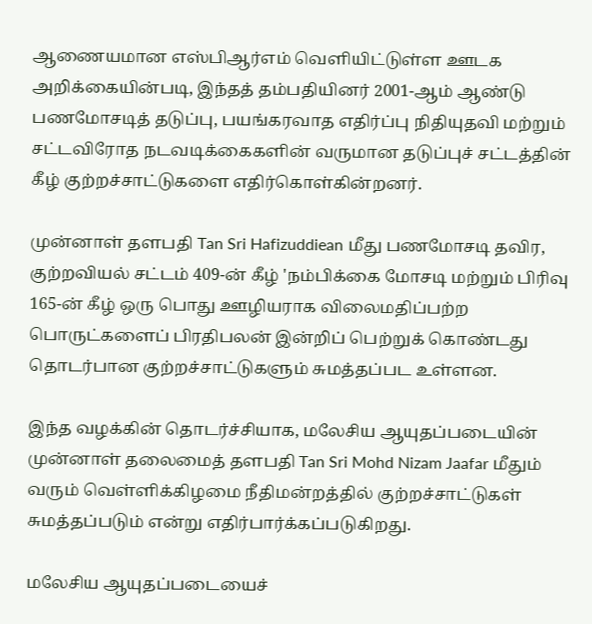ஆணையமான எஸ்பிஆர்எம் வெளியிட்டுள்ள ஊடக அறிக்கையின்படி, இந்தத் தம்பதியினர் 2001-ஆம் ஆண்டு பணமோசடித் தடுப்பு, பயங்கரவாத எதிர்ப்பு நிதியுதவி மற்றும் சட்டவிரோத நடவடிக்கைகளின் வருமான தடுப்புச் சட்டத்தின் கீழ் குற்றச்சாட்டுகளை எதிர்கொள்கின்றனர்.

முன்னாள் தளபதி Tan Sri Hafizuddiean மீது பணமோசடி தவிர, குற்றவியல் சட்டம் 409-ன் கீழ் 'நம்பிக்கை மோசடி மற்றும் பிரிவு 165-ன் கீழ் ஒரு பொது ஊழியராக விலைமதிப்பற்ற பொருட்களைப் பிரதிபலன் இன்றிப் பெற்றுக் கொண்டது தொடர்பான குற்றச்சாட்டுகளும் சுமத்தப்பட உள்ளன.

இந்த வழக்கின் தொடர்ச்சியாக, மலேசிய ஆயுதப்படையின் முன்னாள் தலைமைத் தளபதி Tan Sri Mohd Nizam Jaafar மீதும் வரும் வெள்ளிக்கிழமை நீதிமன்றத்தில் குற்றச்சாட்டுகள் சுமத்தப்படும் என்று எதிர்பார்க்கப்படுகிறது.

மலேசிய ஆயுதப்படையைச்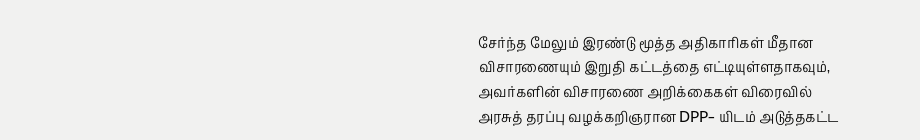சேர்ந்த மேலும் இரண்டு மூத்த அதிகாரிகள் மீதான விசாரணையும் இறுதி கட்டத்தை எட்டியுள்ளதாகவும், அவர்களின் விசாரணை அறிக்கைகள் விரைவில் அரசுத் தரப்பு வழக்கறிஞரான DPP- யிடம் அடுத்தகட்ட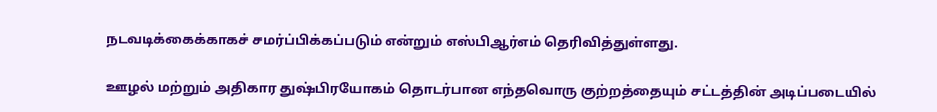நடவடிக்கைக்காகச் சமர்ப்பிக்கப்படும் என்றும் எஸ்பிஆர்எம் தெரிவித்துள்ளது.

ஊழல் மற்றும் அதிகார துஷ்பிரயோகம் தொடர்பான எந்தவொரு குற்றத்தையும் சட்டத்தின் அடிப்படையில்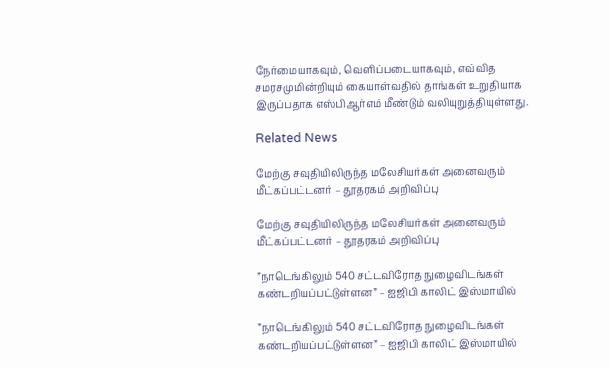நேர்மையாகவும், வெளிப்படையாகவும், எவ்வித சமரசமுமின்றியும் கையாள்வதில் தாங்கள் உறுதியாக இருப்பதாக எஸ்பிஆர்எம் மீண்டும் வலியுறுத்தியுள்ளது.

Related News

மேற்கு சவுதியிலிருந்த மலேசியர்கள் அனைவரும் மீட்கப்பட்டனர் – தூதரகம் அறிவிப்பு

மேற்கு சவுதியிலிருந்த மலேசியர்கள் அனைவரும் மீட்கப்பட்டனர் – தூதரகம் அறிவிப்பு

”நாடெங்கிலும் 540 சட்டவிரோத நுழைவிடங்கள் கண்டறியப்பட்டுள்ளன” – ஐஜிபி காலிட் இஸ்மாயில்

”நாடெங்கிலும் 540 சட்டவிரோத நுழைவிடங்கள் கண்டறியப்பட்டுள்ளன” – ஐஜிபி காலிட் இஸ்மாயில்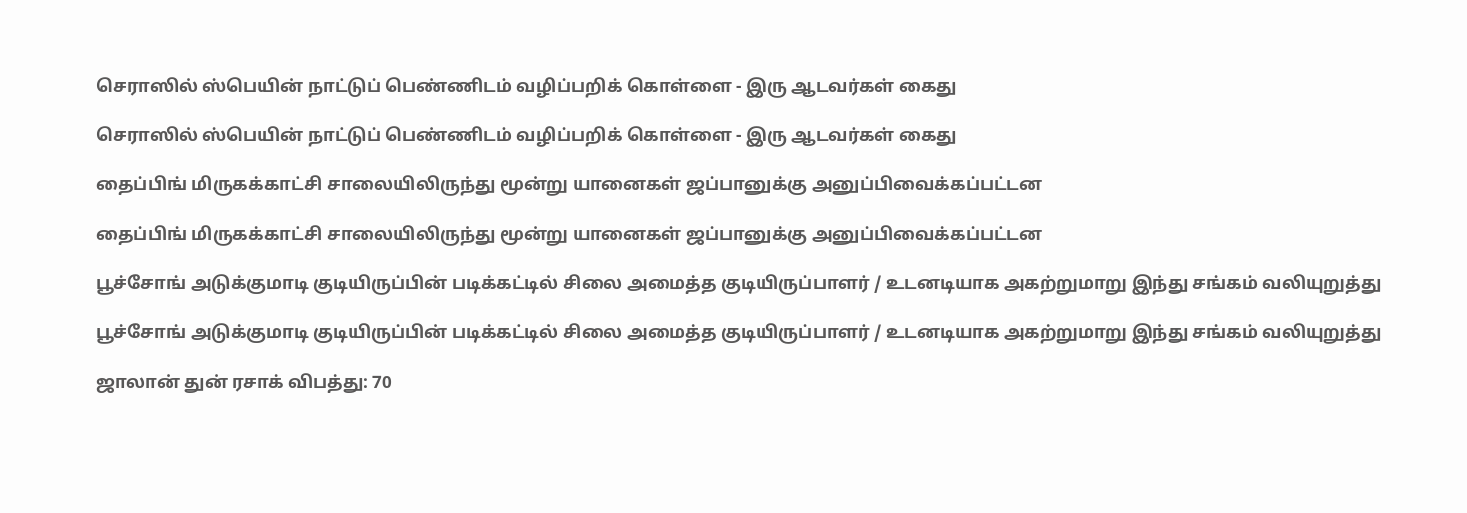செராஸில் ஸ்பெயின் நாட்டுப் பெண்ணிடம் வழிப்பறிக் கொள்ளை - இரு ஆடவர்கள் கைது

செராஸில் ஸ்பெயின் நாட்டுப் பெண்ணிடம் வழிப்பறிக் கொள்ளை - இரு ஆடவர்கள் கைது

தைப்பிங் மிருகக்காட்சி சாலையிலிருந்து மூன்று யானைகள் ஜப்பானுக்கு அனுப்பிவைக்கப்பட்டன

தைப்பிங் மிருகக்காட்சி சாலையிலிருந்து மூன்று யானைகள் ஜப்பானுக்கு அனுப்பிவைக்கப்பட்டன

பூச்சோங் அடுக்குமாடி குடியிருப்பின் படிக்கட்டில் சிலை அமைத்த குடியிருப்பாளர் / உடனடியாக அகற்றுமாறு இந்து சங்கம் வலியுறுத்து

பூச்சோங் அடுக்குமாடி குடியிருப்பின் படிக்கட்டில் சிலை அமைத்த குடியிருப்பாளர் / உடனடியாக அகற்றுமாறு இந்து சங்கம் வலியுறுத்து

ஜாலான் துன் ரசாக் விபத்து: 70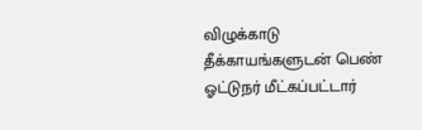விழுக்காடு தீக்காயங்களுடன் பெண் ஓட்டுநர் மீட்கப்பட்டார்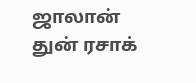ஜாலான் துன் ரசாக்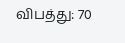விபத்து: 70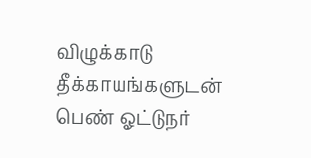விழுக்காடு தீக்காயங்களுடன் பெண் ஓட்டுநர்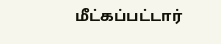மீட்கப்பட்டார்